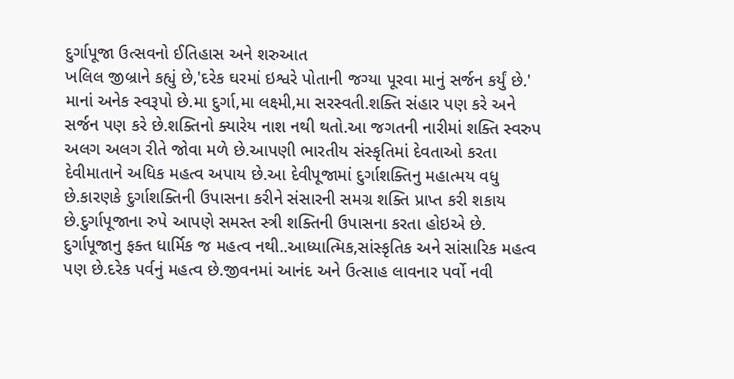દુર્ગાપૂજા ઉત્સવનો ઈતિહાસ અને શરુઆત
ખલિલ જીબ્રાને કહ્યું છે,'દરેક ઘરમાં ઇશ્વરે પોતાની જગ્યા પૂરવા માનું સર્જન કર્યું છે.' માનાં અનેક સ્વરૂપો છે.મા દુર્ગા,મા લક્ષ્મી,મા સરસ્વતી.શક્તિ સંહાર પણ કરે અને સર્જન પણ કરે છે.શક્તિનો ક્યારેય નાશ નથી થતો.આ જગતની નારીમાં શક્તિ સ્વરુપ અલગ અલગ રીતે જોવા મળે છે.આપણી ભારતીય સંસ્કૃતિમાં દેવતાઓ કરતા દેવીમાતાને અધિક મહત્વ અપાય છે.આ દેવીપૂજામાં દુર્ગાશક્તિનુ મહાત્મય વધુ છે.કારણકે દુર્ગાશક્તિની ઉપાસના કરીને સંસારની સમગ્ર શક્તિ પ્રાપ્ત કરી શકાય છે.દુર્ગાપૂજાના રુપે આપણે સમસ્ત સ્ત્રી શક્તિની ઉપાસના કરતા હોઇએ છે. દુર્ગાપૂજાનુ ફક્ત ધાર્મિક જ મહત્વ નથી..આધ્યાત્મિક,સાંસ્કૃતિક અને સાંસારિક મહત્વ પણ છે.દરેક પર્વનું મહત્વ છે.જીવનમાં આનંદ અને ઉત્સાહ લાવનાર પર્વો નવી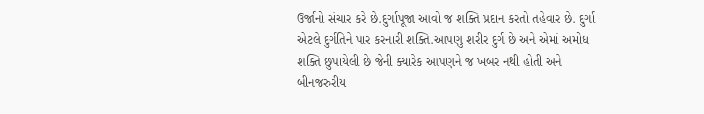ઉર્જાનો સંચાર કરે છે.દુર્ગાપૂજા આવો જ શક્તિ પ્રદાન કરતો તહેવાર છે. દુર્ગા એટલે દુર્ગતિને પાર કરનારી શક્તિ.આપણુ શરીર દુર્ગ છે અને એમાં અમોધ શક્તિ છુપાયેલી છે જેની ક્યારેક આપણને જ ખબર નથી હોતી અને બીનજરુરીય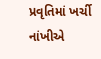પ્રવૃતિમાં ખર્ચી નાંખીએ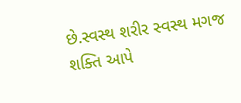છે.સ્વસ્થ શરીર સ્વસ્થ મગજ શક્તિ આપે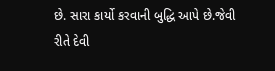છે. સારા કાર્યો કરવાની બુદ્ધિ આપે છે.જેવી રીતે દેવી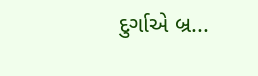દુર્ગાએ બ્ર...